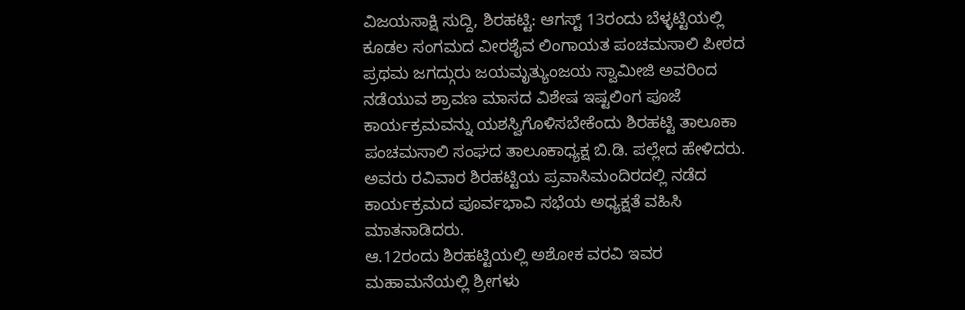ವಿಜಯಸಾಕ್ಷಿ ಸುದ್ದಿ, ಶಿರಹಟ್ಟಿ: ಆಗಸ್ಟ್ 13ರಂದು ಬೆಳ್ಳಟ್ಟಿಯಲ್ಲಿ ಕೂಡಲ ಸಂಗಮದ ವೀರಶೈವ ಲಿಂಗಾಯತ ಪಂಚಮಸಾಲಿ ಪೀಠದ ಪ್ರಥಮ ಜಗದ್ಗುರು ಜಯಮೃತ್ಯುಂಜಯ ಸ್ವಾಮೀಜಿ ಅವರಿಂದ ನಡೆಯುವ ಶ್ರಾವಣ ಮಾಸದ ವಿಶೇಷ ಇಷ್ಟಲಿಂಗ ಪೂಜೆ ಕಾರ್ಯಕ್ರಮವನ್ನು ಯಶಸ್ವಿಗೊಳಿಸಬೇಕೆಂದು ಶಿರಹಟ್ಟಿ ತಾಲೂಕಾ ಪಂಚಮಸಾಲಿ ಸಂಘದ ತಾಲೂಕಾಧ್ಯಕ್ಷ ಬಿ.ಡಿ. ಪಲ್ಲೇದ ಹೇಳಿದರು.
ಅವರು ರವಿವಾರ ಶಿರಹಟ್ಟಿಯ ಪ್ರವಾಸಿಮಂದಿರದಲ್ಲಿ ನಡೆದ ಕಾರ್ಯಕ್ರಮದ ಪೂರ್ವಭಾವಿ ಸಭೆಯ ಅಧ್ಯಕ್ಷತೆ ವಹಿಸಿ ಮಾತನಾಡಿದರು.
ಆ.12ರಂದು ಶಿರಹಟ್ಟಿಯಲ್ಲಿ ಅಶೋಕ ವರವಿ ಇವರ ಮಹಾಮನೆಯಲ್ಲಿ ಶ್ರೀಗಳು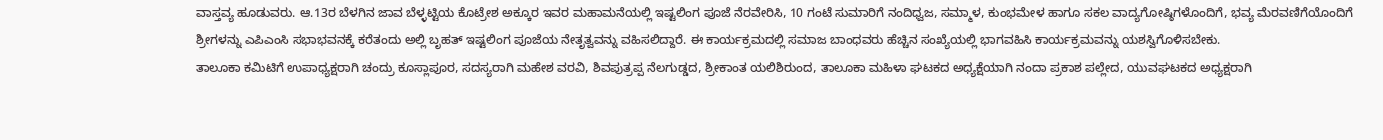ವಾಸ್ತವ್ಯ ಹೂಡುವರು. ಆ.13ರ ಬೆಳಗಿನ ಜಾವ ಬೆಳ್ಳಟ್ಟಿಯ ಕೊಟ್ರೇಶ ಅಕ್ಕೂರ ಇವರ ಮಹಾಮನೆಯಲ್ಲಿ ಇಷ್ಟಲಿಂಗ ಪೂಜೆ ನೆರವೇರಿಸಿ, 10 ಗಂಟೆ ಸುಮಾರಿಗೆ ನಂದಿಧ್ವಜ, ಸಮ್ಮಾಳ, ಕುಂಭಮೇಳ ಹಾಗೂ ಸಕಲ ವಾದ್ಯಗೋಷ್ಠಿಗಳೊಂದಿಗೆ, ಭವ್ಯ ಮೆರವಣಿಗೆಯೊಂದಿಗೆ ಶ್ರೀಗಳನ್ನು ಎಪಿಎಂಸಿ ಸಭಾಭವನಕ್ಕೆ ಕರೆತಂದು ಅಲ್ಲಿ ಬೃಹತ್ ಇಷ್ಟಲಿಂಗ ಪೂಜೆಯ ನೇತೃತ್ವವನ್ನು ವಹಿಸಲಿದ್ದಾರೆ. ಈ ಕಾರ್ಯಕ್ರಮದಲ್ಲಿ ಸಮಾಜ ಬಾಂಧವರು ಹೆಚ್ಚಿನ ಸಂಖ್ಯೆಯಲ್ಲಿ ಭಾಗವಹಿಸಿ ಕಾರ್ಯಕ್ರಮವನ್ನು ಯಶಸ್ವಿಗೊಳಿಸಬೇಕು.
ತಾಲೂಕಾ ಕಮಿಟಿಗೆ ಉಪಾಧ್ಯಕ್ಷರಾಗಿ ಚಂದ್ರು ಕೂಸ್ಲಾಪೂರ, ಸದಸ್ಯರಾಗಿ ಮಹೇಶ ವರವಿ, ಶಿವಪುತ್ರಪ್ಪ ನೆಲಗುಡ್ಡದ, ಶ್ರೀಕಾಂತ ಯಲಿಶಿರುಂದ, ತಾಲೂಕಾ ಮಹಿಳಾ ಘಟಕದ ಅಧ್ಯಕ್ಷೆಯಾಗಿ ನಂದಾ ಪ್ರಕಾಶ ಪಲ್ಲೇದ, ಯುವಘಟಕದ ಅಧ್ಯಕ್ಷರಾಗಿ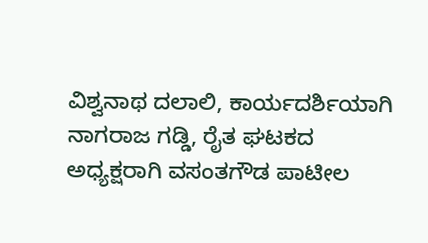ವಿಶ್ವನಾಥ ದಲಾಲಿ, ಕಾರ್ಯದರ್ಶಿಯಾಗಿ ನಾಗರಾಜ ಗಡ್ಡಿ, ರೈತ ಘಟಕದ ಅಧ್ಯಕ್ಷರಾಗಿ ವಸಂತಗೌಡ ಪಾಟೀಲ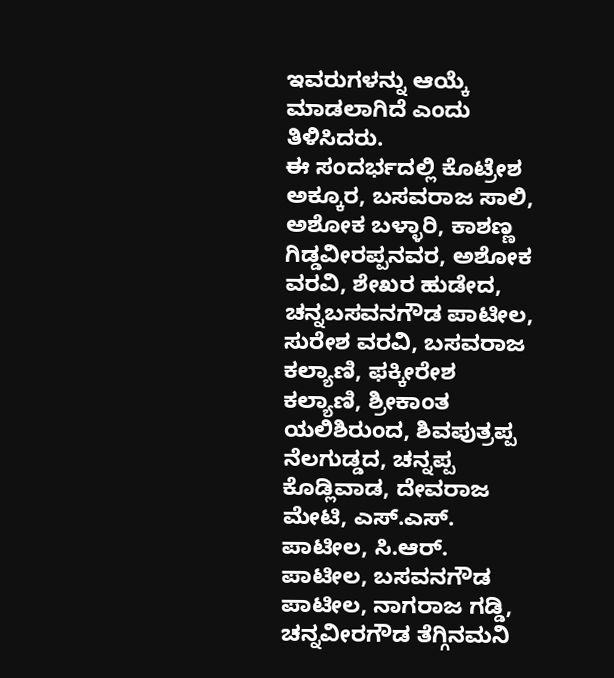ಇವರುಗಳನ್ನು ಆಯ್ಕೆ ಮಾಡಲಾಗಿದೆ ಎಂದು ತಿಳಿಸಿದರು.
ಈ ಸಂದರ್ಭದಲ್ಲಿ ಕೊಟ್ರೇಶ ಅಕ್ಕೂರ, ಬಸವರಾಜ ಸಾಲಿ, ಅಶೋಕ ಬಳ್ಳಾರಿ, ಕಾಶಣ್ಣ ಗಿಡ್ಡವೀರಪ್ಪನವರ, ಅಶೋಕ ವರವಿ, ಶೇಖರ ಹುಡೇದ, ಚನ್ನಬಸವನಗೌಡ ಪಾಟೀಲ, ಸುರೇಶ ವರವಿ, ಬಸವರಾಜ ಕಲ್ಯಾಣಿ, ಫಕ್ಕೀರೇಶ ಕಲ್ಯಾಣಿ, ಶ್ರೀಕಾಂತ ಯಲಿಶಿರುಂದ, ಶಿವಪುತ್ರಪ್ಪ ನೆಲಗುಡ್ಡದ, ಚನ್ನಪ್ಪ ಕೊಡ್ಲಿವಾಡ, ದೇವರಾಜ ಮೇಟಿ, ಎಸ್.ಎಸ್. ಪಾಟೀಲ, ಸಿ.ಆರ್. ಪಾಟೀಲ, ಬಸವನಗೌಡ ಪಾಟೀಲ, ನಾಗರಾಜ ಗಡ್ಡಿ, ಚನ್ನವೀರಗೌಡ ತೆಗ್ಗಿನಮನಿ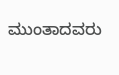ಮುಂತಾದವರು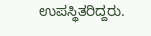ಉಪಸ್ಥಿತರಿದ್ದರು.